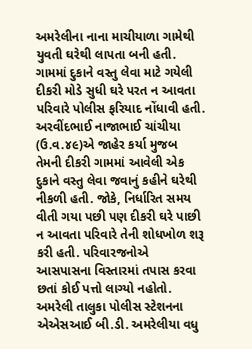અમરેલીના નાના માચીયાળા ગામેથી યુવતી ઘરેથી લાપતા બની હતી. ગામમાં દુકાને વસ્તુ લેવા માટે ગયેલી દીકરી મોડે સુધી ઘરે પરત ન આવતા પરિવારે પોલીસ ફરિયાદ નોંધાવી હતી. અરવીંદભાઈ નાજાભાઈ ચાંચીયા
(ઉ.વ.૪૯)એ જાહેર કર્યા મુજબ તેમની દીકરી ગામમાં આવેલી એક દુકાને વસ્તુ લેવા જવાનું કહીને ઘરેથી નીકળી હતી. જોકે, નિર્ધારિત સમય વીતી ગયા પછી પણ દીકરી ઘરે પાછી ન આવતા પરિવારે તેની શોધખોળ શરૂ કરી હતી. પરિવારજનોએ આસપાસના વિસ્તારમાં તપાસ કરવા છતાં કોઈ પત્તો લાગ્યો નહોતો. અમરેલી તાલુકા પોલીસ સ્ટેશનના એએસઆઈ બી.ડી. અમરેલીયા વધુ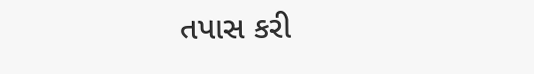તપાસ કરી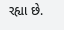રહ્યા છે.